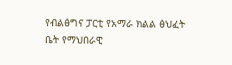የብልፅግና ፓርቲ የአማራ ክልል ፅህፈት ቤት የማህበራዊ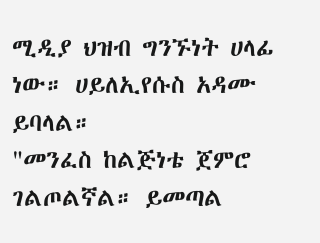ሚዲያ ህዝብ ግንኙነት ሀላፊ ነው። ሀይለኢየሱስ አዳሙ ይባላል።
"መንፈስ ከልጅነቴ ጀምሮ ገልጦልኛል። ይመጣል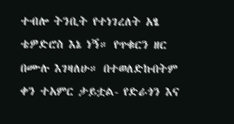ተብሎ ትንቢት የተነገረለት አፄ ቴዎድሮስ እኔ ነኝ። የጥቁርን ዘር በሙሉ እገዛለሁ። በተወለድኩበትም ቀን ተአምር ታይቷል- የድራጎን እና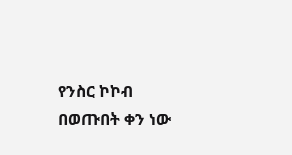የንስር ኮኮብ በወጡበት ቀን ነው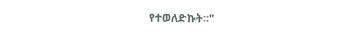የተወለድኩት።"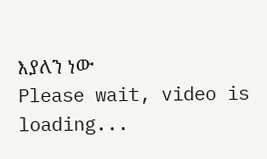እያለን ነው
Please wait, video is loading...